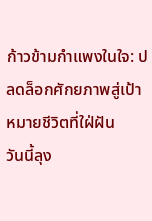ก้าวข้ามกำแพงในใจ: ปลดล็อกศักยภาพสู่เป้าหมายชีวิตที่ใฝ่ฝัน
วันนี้ลุง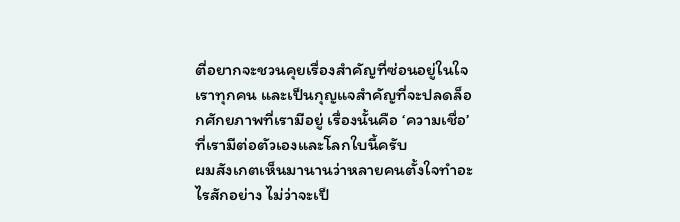ตี่อยากจะชวนคุยเรื่องสำคัญที่ซ่อนอยู่ในใจเราทุกคน และเป็นกุญแจสำคัญที่จะปลดล็อกศักยภาพที่เรามีอยู่ เรื่องนั้นคือ ‘ความเชื่อ’ ที่เรามีต่อตัวเองและโลกใบนี้ครับ
ผมสังเกตเห็นมานานว่าหลายคนตั้งใจทำอะไรสักอย่าง ไม่ว่าจะเป็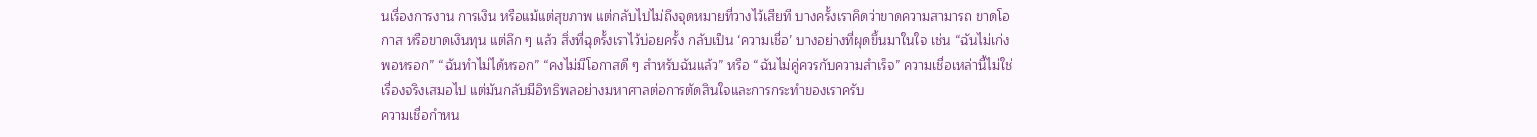นเรื่องการงาน การเงิน หรือแม้แต่สุขภาพ แต่กลับไปไม่ถึงจุดหมายที่วางไว้เสียที บางครั้งเราคิดว่าขาดความสามารถ ขาดโอกาส หรือขาดเงินทุน แต่ลึก ๆ แล้ว สิ่งที่ฉุดรั้งเราไว้บ่อยครั้ง กลับเป็น ‘ความเชื่อ’ บางอย่างที่ผุดขึ้นมาในใจ เช่น “ฉันไม่เก่งพอหรอก” “ฉันทำไม่ได้หรอก” “คงไม่มีโอกาสดี ๆ สำหรับฉันแล้ว” หรือ “ฉันไม่คู่ควรกับความสำเร็จ” ความเชื่อเหล่านี้ไม่ใช่เรื่องจริงเสมอไป แต่มันกลับมีอิทธิพลอย่างมหาศาลต่อการตัดสินใจและการกระทำของเราครับ
ความเชื่อกำหน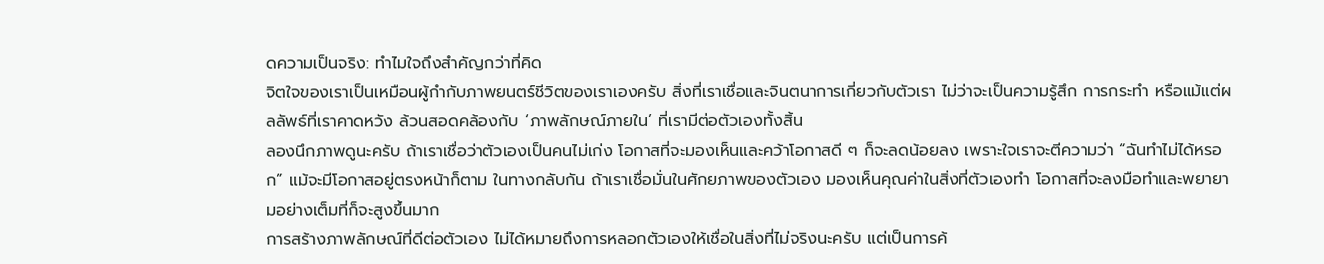ดความเป็นจริง: ทำไมใจถึงสำคัญกว่าที่คิด
จิตใจของเราเป็นเหมือนผู้กำกับภาพยนตร์ชีวิตของเราเองครับ สิ่งที่เราเชื่อและจินตนาการเกี่ยวกับตัวเรา ไม่ว่าจะเป็นความรู้สึก การกระทำ หรือแม้แต่ผลลัพธ์ที่เราคาดหวัง ล้วนสอดคล้องกับ ‘ภาพลักษณ์ภายใน’ ที่เรามีต่อตัวเองทั้งสิ้น
ลองนึกภาพดูนะครับ ถ้าเราเชื่อว่าตัวเองเป็นคนไม่เก่ง โอกาสที่จะมองเห็นและคว้าโอกาสดี ๆ ก็จะลดน้อยลง เพราะใจเราจะตีความว่า “ฉันทำไม่ได้หรอก” แม้จะมีโอกาสอยู่ตรงหน้าก็ตาม ในทางกลับกัน ถ้าเราเชื่อมั่นในศักยภาพของตัวเอง มองเห็นคุณค่าในสิ่งที่ตัวเองทำ โอกาสที่จะลงมือทำและพยายามอย่างเต็มที่ก็จะสูงขึ้นมาก
การสร้างภาพลักษณ์ที่ดีต่อตัวเอง ไม่ได้หมายถึงการหลอกตัวเองให้เชื่อในสิ่งที่ไม่จริงนะครับ แต่เป็นการค้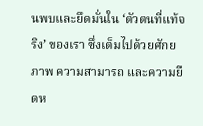นพบและยึดมั่นใน ‘ตัวตนที่แท้จริง’ ของเรา ซึ่งเต็มไปด้วยศักยภาพ ความสามารถ และความยืดห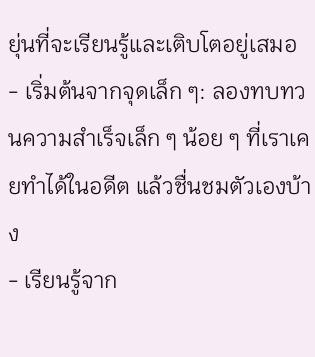ยุ่นที่จะเรียนรู้และเติบโตอยู่เสมอ
- เริ่มต้นจากจุดเล็ก ๆ: ลองทบทวนความสำเร็จเล็ก ๆ น้อย ๆ ที่เราเคยทำได้ในอดีต แล้วชื่นชมตัวเองบ้าง
- เรียนรู้จาก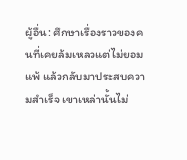ผู้อื่น: ศึกษาเรื่องราวของคนที่เคยล้มเหลวแต่ไม่ยอมแพ้ แล้วกลับมาประสบความสำเร็จ เขาเหล่านั้นไม่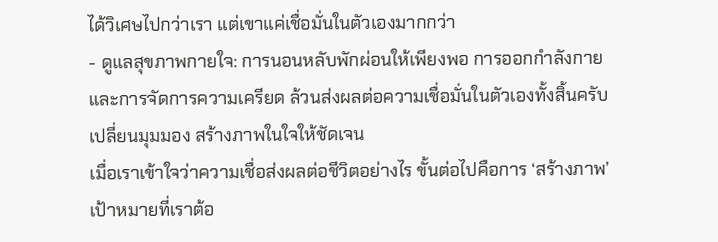ได้วิเศษไปกว่าเรา แต่เขาแค่เชื่อมั่นในตัวเองมากกว่า
- ดูแลสุขภาพกายใจ: การนอนหลับพักผ่อนให้เพียงพอ การออกกำลังกาย และการจัดการความเครียด ล้วนส่งผลต่อความเชื่อมั่นในตัวเองทั้งสิ้นครับ
เปลี่ยนมุมมอง สร้างภาพในใจให้ชัดเจน
เมื่อเราเข้าใจว่าความเชื่อส่งผลต่อชีวิตอย่างไร ขั้นต่อไปคือการ ‘สร้างภาพ’ เป้าหมายที่เราต้อ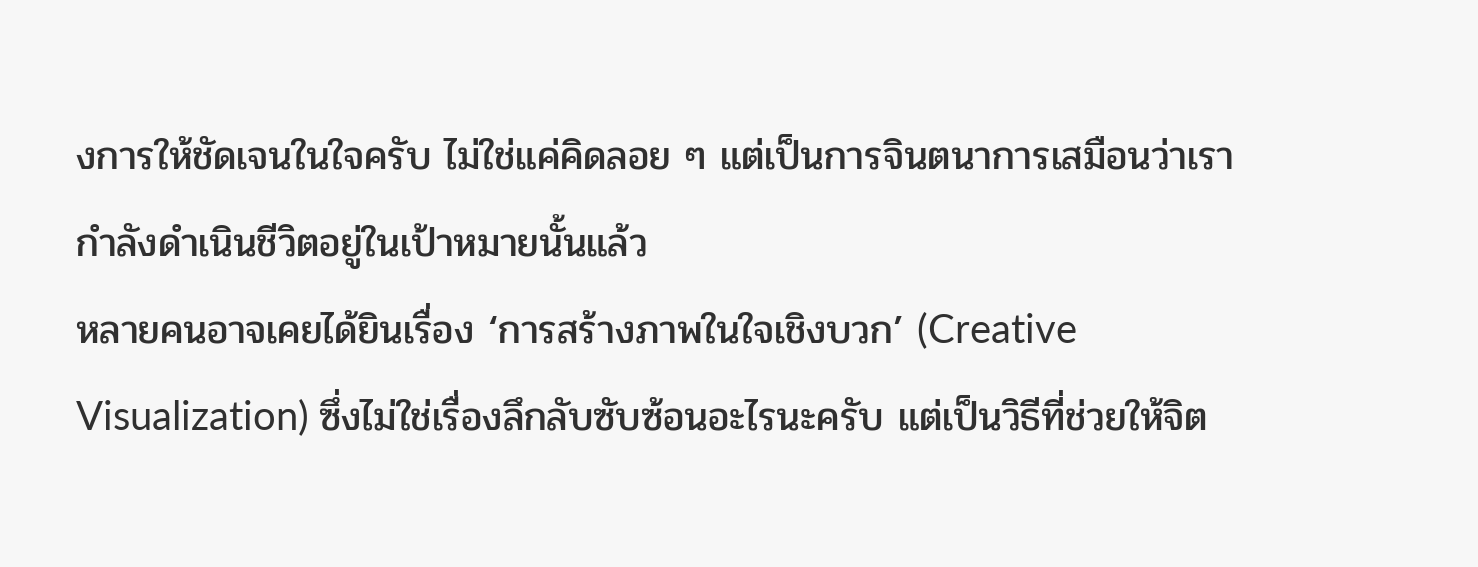งการให้ชัดเจนในใจครับ ไม่ใช่แค่คิดลอย ๆ แต่เป็นการจินตนาการเสมือนว่าเรากำลังดำเนินชีวิตอยู่ในเป้าหมายนั้นแล้ว
หลายคนอาจเคยได้ยินเรื่อง ‘การสร้างภาพในใจเชิงบวก’ (Creative Visualization) ซึ่งไม่ใช่เรื่องลึกลับซับซ้อนอะไรนะครับ แต่เป็นวิธีที่ช่วยให้จิต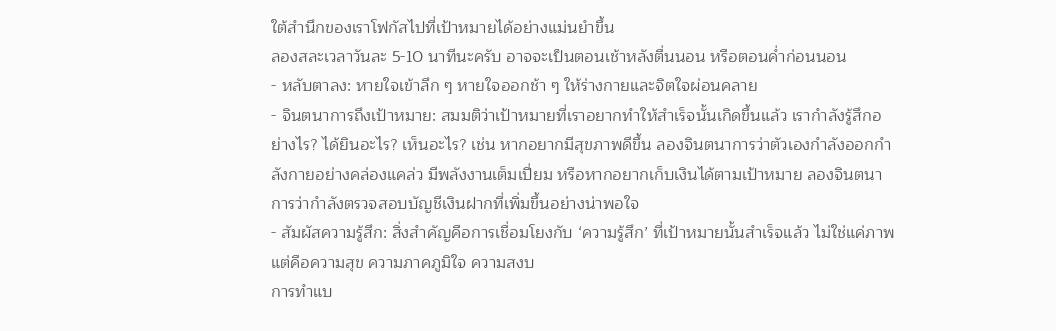ใต้สำนึกของเราโฟกัสไปที่เป้าหมายได้อย่างแม่นยำขึ้น
ลองสละเวลาวันละ 5-10 นาทีนะครับ อาจจะเป็นตอนเช้าหลังตื่นนอน หรือตอนค่ำก่อนนอน
- หลับตาลง: หายใจเข้าลึก ๆ หายใจออกช้า ๆ ให้ร่างกายและจิตใจผ่อนคลาย
- จินตนาการถึงเป้าหมาย: สมมติว่าเป้าหมายที่เราอยากทำให้สำเร็จนั้นเกิดขึ้นแล้ว เรากำลังรู้สึกอย่างไร? ได้ยินอะไร? เห็นอะไร? เช่น หากอยากมีสุขภาพดีขึ้น ลองจินตนาการว่าตัวเองกำลังออกกำลังกายอย่างคล่องแคล่ว มีพลังงานเต็มเปี่ยม หรือหากอยากเก็บเงินได้ตามเป้าหมาย ลองจินตนาการว่ากำลังตรวจสอบบัญชีเงินฝากที่เพิ่มขึ้นอย่างน่าพอใจ
- สัมผัสความรู้สึก: สิ่งสำคัญคือการเชื่อมโยงกับ ‘ความรู้สึก’ ที่เป้าหมายนั้นสำเร็จแล้ว ไม่ใช่แค่ภาพ แต่คือความสุข ความภาคภูมิใจ ความสงบ
การทำแบ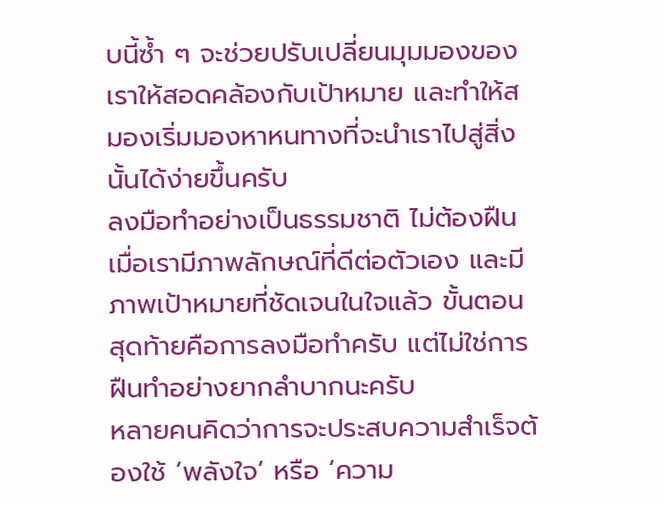บนี้ซ้ำ ๆ จะช่วยปรับเปลี่ยนมุมมองของเราให้สอดคล้องกับเป้าหมาย และทำให้สมองเริ่มมองหาหนทางที่จะนำเราไปสู่สิ่งนั้นได้ง่ายขึ้นครับ
ลงมือทำอย่างเป็นธรรมชาติ ไม่ต้องฝืน
เมื่อเรามีภาพลักษณ์ที่ดีต่อตัวเอง และมีภาพเป้าหมายที่ชัดเจนในใจแล้ว ขั้นตอนสุดท้ายคือการลงมือทำครับ แต่ไม่ใช่การฝืนทำอย่างยากลำบากนะครับ
หลายคนคิดว่าการจะประสบความสำเร็จต้องใช้ ‘พลังใจ’ หรือ ‘ความ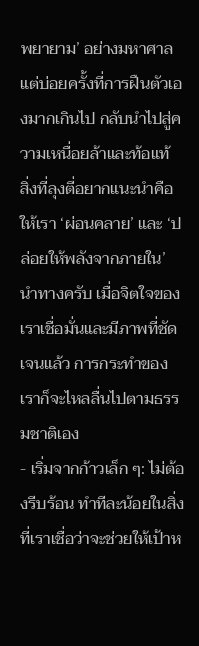พยายาม’ อย่างมหาศาล แต่บ่อยครั้งที่การฝืนตัวเองมากเกินไป กลับนำไปสู่ความเหนื่อยล้าและท้อแท้
สิ่งที่ลุงตี่อยากแนะนำคือ ให้เรา ‘ผ่อนคลาย’ และ ‘ปล่อยให้พลังจากภายใน’ นำทางครับ เมื่อจิตใจของเราเชื่อมั่นและมีภาพที่ชัดเจนแล้ว การกระทำของเราก็จะไหลลื่นไปตามธรรมชาติเอง
- เริ่มจากก้าวเล็ก ๆ: ไม่ต้องรีบร้อน ทำทีละน้อยในสิ่งที่เราเชื่อว่าจะช่วยให้เป้าห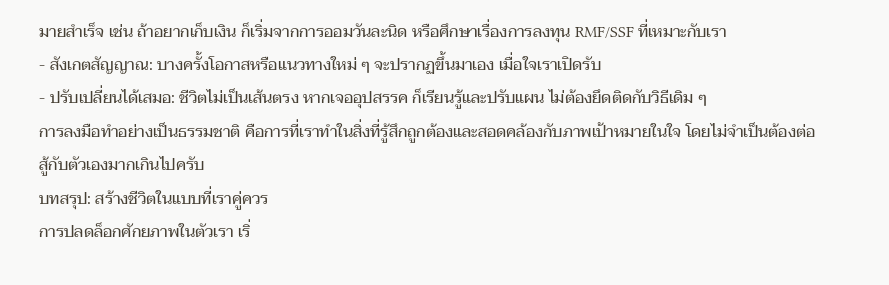มายสำเร็จ เช่น ถ้าอยากเก็บเงิน ก็เริ่มจากการออมวันละนิด หรือศึกษาเรื่องการลงทุน RMF/SSF ที่เหมาะกับเรา
- สังเกตสัญญาณ: บางครั้งโอกาสหรือแนวทางใหม่ ๆ จะปรากฏขึ้นมาเอง เมื่อใจเราเปิดรับ
- ปรับเปลี่ยนได้เสมอ: ชีวิตไม่เป็นเส้นตรง หากเจออุปสรรค ก็เรียนรู้และปรับแผน ไม่ต้องยึดติดกับวิธีเดิม ๆ
การลงมือทำอย่างเป็นธรรมชาติ คือการที่เราทำในสิ่งที่รู้สึกถูกต้องและสอดคล้องกับภาพเป้าหมายในใจ โดยไม่จำเป็นต้องต่อสู้กับตัวเองมากเกินไปครับ
บทสรุป: สร้างชีวิตในแบบที่เราคู่ควร
การปลดล็อกศักยภาพในตัวเรา เริ่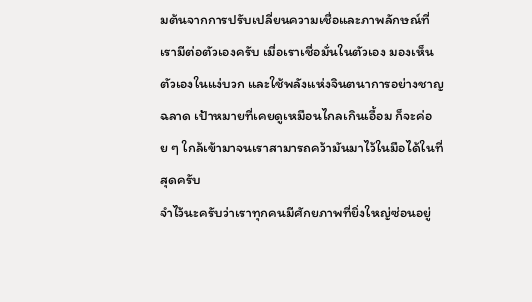มต้นจากการปรับเปลี่ยนความเชื่อและภาพลักษณ์ที่เรามีต่อตัวเองครับ เมื่อเราเชื่อมั่นในตัวเอง มองเห็นตัวเองในแง่บวก และใช้พลังแห่งจินตนาการอย่างชาญฉลาด เป้าหมายที่เคยดูเหมือนไกลเกินเอื้อม ก็จะค่อย ๆ ใกล้เข้ามาจนเราสามารถคว้ามันมาไว้ในมือได้ในที่สุดครับ
จำไว้นะครับว่าเราทุกคนมีศักยภาพที่ยิ่งใหญ่ซ่อนอยู่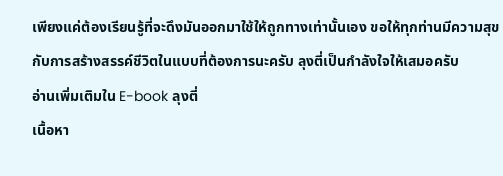เพียงแค่ต้องเรียนรู้ที่จะดึงมันออกมาใช้ให้ถูกทางเท่านั้นเอง ขอให้ทุกท่านมีความสุขกับการสร้างสรรค์ชีวิตในแบบที่ต้องการนะครับ ลุงตี่เป็นกำลังใจให้เสมอครับ
อ่านเพิ่มเติมใน E-book ลุงตี่
เนื้อหา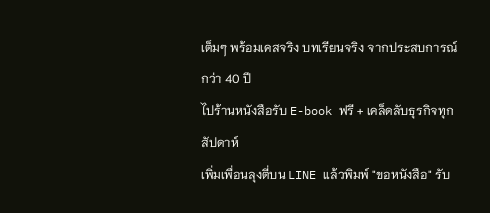เต็มๆ พร้อมเคสจริง บทเรียนจริง จากประสบการณ์กว่า 40 ปี
ไปร้านหนังสือรับ E-book ฟรี + เคล็ดลับธุรกิจทุกสัปดาห์
เพิ่มเพื่อนลุงตี่บน LINE แล้วพิมพ์ "ขอหนังสือ" รับ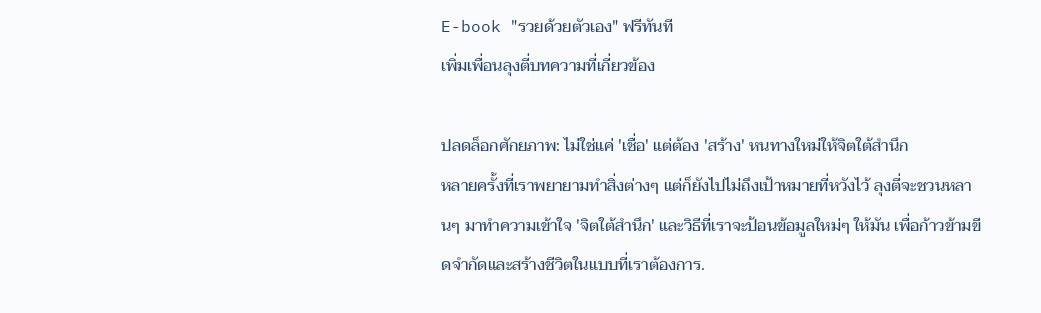E-book "รวยด้วยตัวเอง" ฟรีทันที
เพิ่มเพื่อนลุงตี่บทความที่เกี่ยวข้อง

ปลดล็อกศักยภาพ: ไม่ใช่แค่ 'เชื่อ' แต่ต้อง 'สร้าง' หนทางใหม่ให้จิตใต้สำนึก
หลายครั้งที่เราพยายามทำสิ่งต่างๆ แต่ก็ยังไปไม่ถึงเป้าหมายที่หวังไว้ ลุงตี่จะชวนหลานๆ มาทำความเข้าใจ 'จิตใต้สำนึก' และวิธีที่เราจะป้อนข้อมูลใหม่ๆ ให้มัน เพื่อก้าวข้ามขีดจำกัดและสร้างชีวิตในแบบที่เราต้องการ.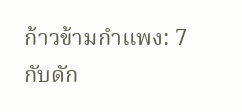ก้าวข้ามกำแพง: 7 กับดัก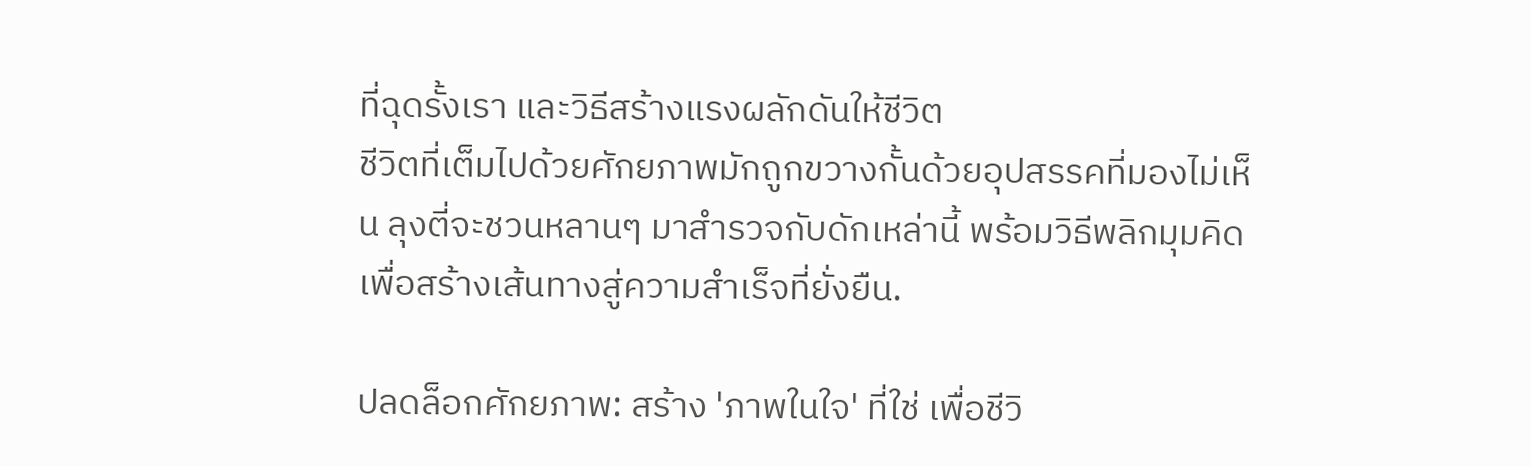ที่ฉุดรั้งเรา และวิธีสร้างแรงผลักดันให้ชีวิต
ชีวิตที่เต็มไปด้วยศักยภาพมักถูกขวางกั้นด้วยอุปสรรคที่มองไม่เห็น ลุงตี่จะชวนหลานๆ มาสำรวจกับดักเหล่านี้ พร้อมวิธีพลิกมุมคิดเพื่อสร้างเส้นทางสู่ความสำเร็จที่ยั่งยืน.

ปลดล็อกศักยภาพ: สร้าง 'ภาพในใจ' ที่ใช่ เพื่อชีวิ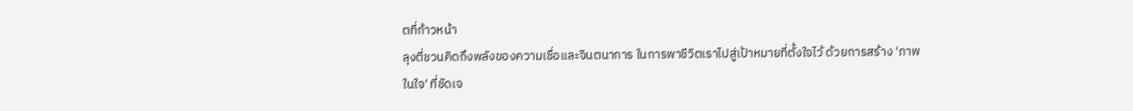ตที่ก้าวหน้า
ลุงตี่ชวนคิดถึงพลังของความเชื่อและจินตนาการ ในการพาชีวิตเราไปสู่เป้าหมายที่ตั้งใจไว้ ด้วยการสร้าง 'ภาพในใจ' ที่ชัดเจ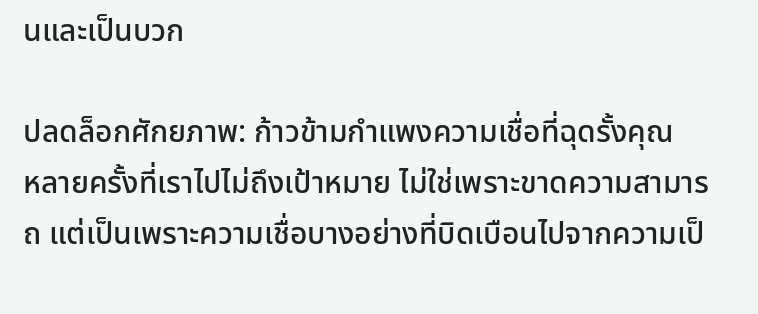นและเป็นบวก

ปลดล็อกศักยภาพ: ก้าวข้ามกำแพงความเชื่อที่ฉุดรั้งคุณ
หลายครั้งที่เราไปไม่ถึงเป้าหมาย ไม่ใช่เพราะขาดความสามารถ แต่เป็นเพราะความเชื่อบางอย่างที่บิดเบือนไปจากความเป็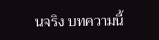นจริง บทความนี้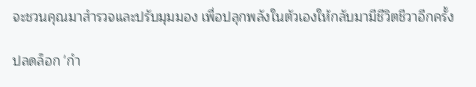จะชวนคุณมาสำรวจและปรับมุมมอง เพื่อปลุกพลังในตัวเองให้กลับมามีชีวิตชีวาอีกครั้ง

ปลดล็อก 'กำ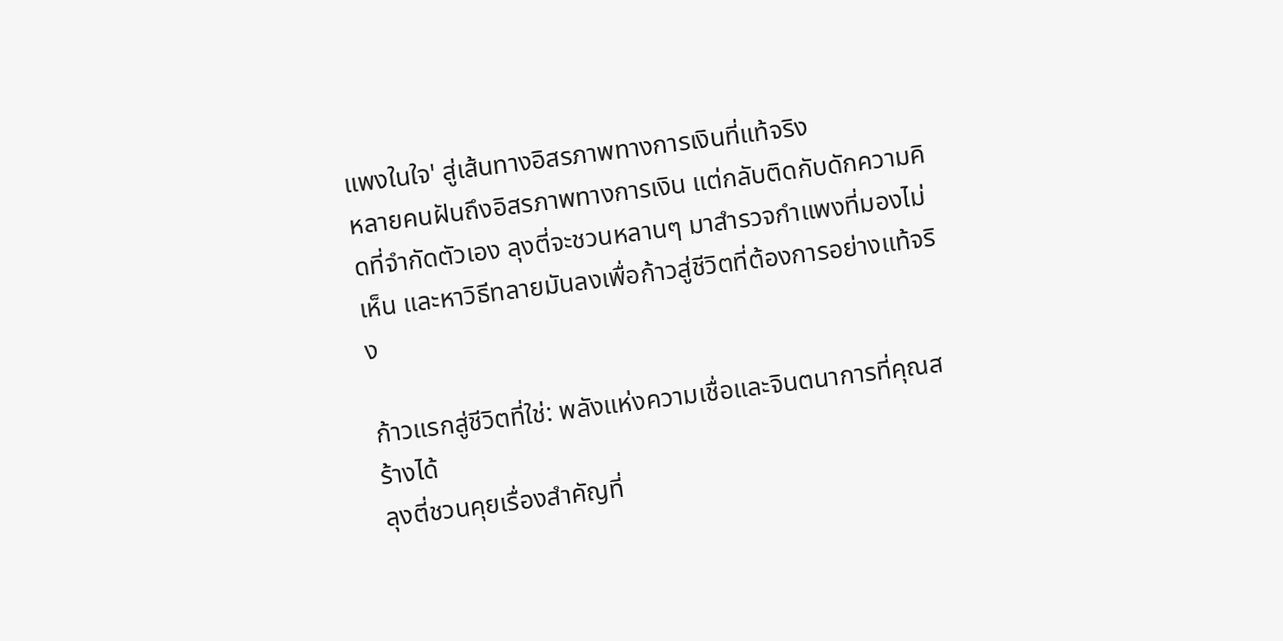แพงในใจ' สู่เส้นทางอิสรภาพทางการเงินที่แท้จริง
หลายคนฝันถึงอิสรภาพทางการเงิน แต่กลับติดกับดักความคิดที่จำกัดตัวเอง ลุงตี่จะชวนหลานๆ มาสำรวจกำแพงที่มองไม่เห็น และหาวิธีทลายมันลงเพื่อก้าวสู่ชีวิตที่ต้องการอย่างแท้จริง

ก้าวแรกสู่ชีวิตที่ใช่: พลังแห่งความเชื่อและจินตนาการที่คุณสร้างได้
ลุงตี่ชวนคุยเรื่องสำคัญที่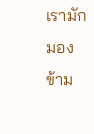เรามักมองข้าม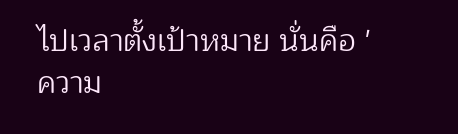ไปเวลาตั้งเป้าหมาย นั่นคือ 'ความ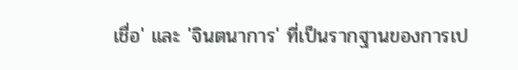เชื่อ' และ 'จินตนาการ' ที่เป็นรากฐานของการเป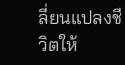ลี่ยนแปลงชีวิตให้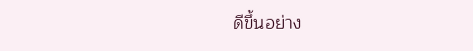ดีขึ้นอย่าง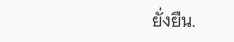ยั่งยืน.